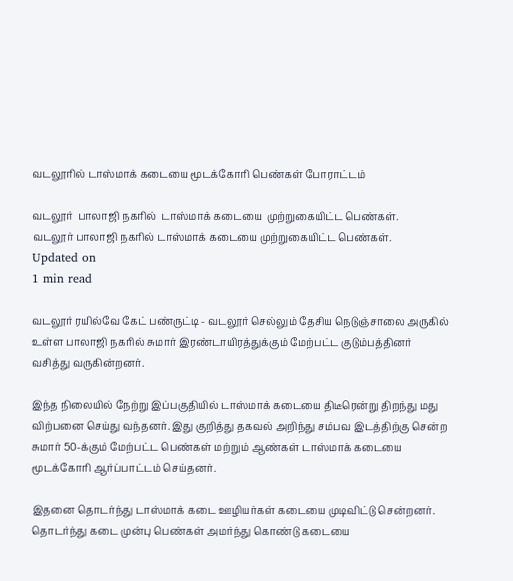வடலூரில் டாஸ்மாக் கடையை மூடக்கோரி பெண்கள் போராட்டம்

வடலூர்  பாலாஜி நகரில்  டாஸ்மாக் கடையை  முற்றுகையிட்ட பெண்கள்.
வடலூர் பாலாஜி நகரில் டாஸ்மாக் கடையை முற்றுகையிட்ட பெண்கள்.
Updated on
1 min read

வடலூர் ரயில்வே கேட் பண்ருட்டி - வடலூர் செல்லும் தேசிய நெடுஞ்சாலை அருகில் உள்ள பாலாஜி நகரில் சுமார் இரண்டாயிரத்துக்கும் மேற்பட்ட குடும்பத்தினர் வசித்து வருகின்றனர்.

இந்த நிலையில் நேற்று இப்பகுதியில் டாஸ்மாக் கடையை திடீரென்று திறந்து மது விற்பனை செய்து வந்தனர். இது குறித்து தகவல் அறிந்து சம்பவ இடத்திற்கு சென்ற சுமார் 50-க்கும் மேற்பட்ட பெண்கள் மற்றும் ஆண்கள் டாஸ்மாக் கடையை மூடக்கோரி ஆர்ப்பாட்டம் செய்தனர்.

இதனை தொடர்ந்து டாஸ்மாக் கடை ஊழியர்கள் கடையை முடிவிட்டு சென்றனர். தொடர்ந்து கடை முன்பு பெண்கள் அமர்ந்து கொண்டு கடையை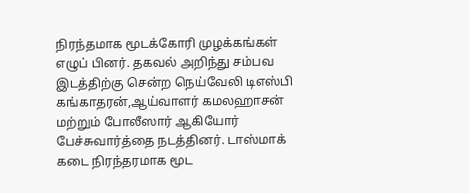நிரந்தமாக மூடக்கோரி முழக்கங்கள் எழுப் பினர். தகவல் அறிந்து சம்பவ இடத்திற்கு சென்ற நெய்வேலி டிஎஸ்பி கங்காதரன்,ஆய்வாளர் கமலஹாசன் மற்றும் போலீஸார் ஆகியோர் பேச்சுவார்த்தை நடத்தினர். டாஸ்மாக் கடை நிரந்தரமாக மூட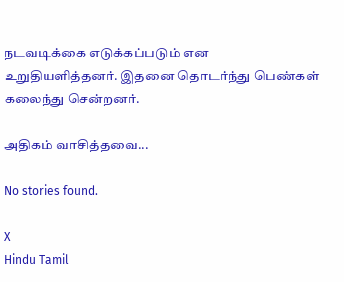நடவடிக்கை எடுக்கப்படும் என உறுதியளித்தனர். இதனை தொடர்ந்து பெண்கள் கலைந்து சென்றனர்.

அதிகம் வாசித்தவை...

No stories found.

X
Hindu Tamil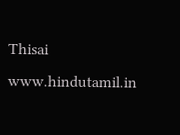Thisai
www.hindutamil.in